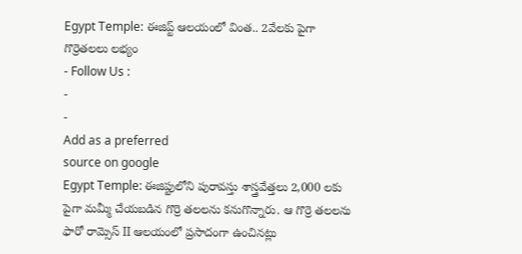Egypt Temple: ఈజిప్ట్ ఆలయంలో వింత.. 2వేలకు పైగా గొర్రెతలలు లభ్యం
- Follow Us :
-
-
Add as a preferred
source on google
Egypt Temple: ఈజిప్టులోని పురావస్తు శాస్త్రవేత్తలు 2,000 లకు పైగా మమ్మీ చేయబడిన గొర్రె తలలను కనుగొన్నారు. ఆ గొర్రె తలలను ఫారో రామ్సెస్ II ఆలయంలో ప్రసాదంగా ఉంచినట్లు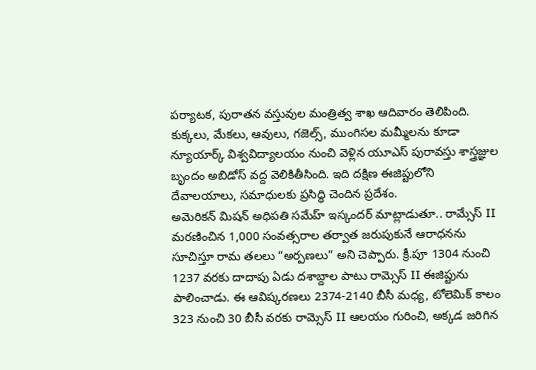పర్యాటక, పురాతన వస్తువుల మంత్రిత్వ శాఖ ఆదివారం తెలిపింది. కుక్కలు, మేకలు, ఆవులు, గజెల్స్, ముంగిసల మమ్మీలను కూడా న్యూయార్క్ విశ్వవిద్యాలయం నుంచి వెళ్లిన యూఎస్ పురావస్తు శాస్త్రజ్ఞుల బృందం అబిడోస్ వద్ద వెలికితీసింది. ఇది దక్షిణ ఈజిప్టులోని దేవాలయాలు, సమాధులకు ప్రసిద్ధి చెందిన ప్రదేశం.
అమెరికన్ మిషన్ అధిపతి సమేహ్ ఇస్కందర్ మాట్లాడుతూ.. రామ్సేస్ II మరణించిన 1,000 సంవత్సరాల తర్వాత జరుపుకునే ఆరాధనను సూచిస్తూ రామ తలలు “అర్పణలు” అని చెప్పారు. క్రీ.పూ 1304 నుంచి 1237 వరకు దాదాపు ఏడు దశాబ్దాల పాటు రామ్సెస్ II ఈజిప్టును పాలించాడు. ఈ ఆవిష్కరణలు 2374-2140 బీసీ మధ్య, టోలెమిక్ కాలం 323 నుంచి 30 బీసీ వరకు రామ్సెస్ II ఆలయం గురించి, అక్కడ జరిగిన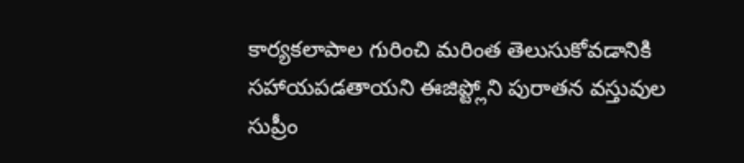కార్యకలాపాల గురించి మరింత తెలుసుకోవడానికి సహాయపడతాయని ఈజిప్ట్లోని పురాతన వస్తువుల సుప్రీం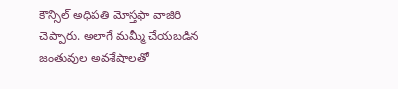కౌన్సిల్ అధిపతి మోస్తఫా వాజిరి చెప్పారు. అలాగే మమ్మీ చేయబడిన జంతువుల అవశేషాలతో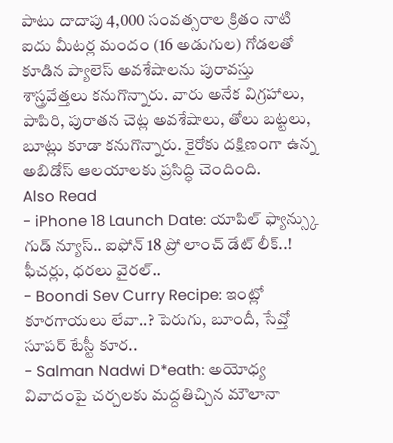పాటు దాదాపు 4,000 సంవత్సరాల క్రితం నాటి ఐదు మీటర్ల మందం (16 అడుగుల) గోడలతో కూడిన ప్యాలెస్ అవశేషాలను పురావస్తు శాస్త్రవేత్తలు కనుగొన్నారు. వారు అనేక విగ్రహాలు, పాపిరి, పురాతన చెట్ల అవశేషాలు, తోలు బట్టలు, బూట్లు కూడా కనుగొన్నారు. కైరోకు దక్షిణంగా ఉన్న అబిడోస్ ఆలయాలకు ప్రసిద్ధి చెందింది.
Also Read
- iPhone 18 Launch Date: యాపిల్ ఫ్యాన్స్కు గుడ్ న్యూస్.. ఐఫోన్ 18 ప్రో లాంచ్ డేట్ లీక్..! ఫీచర్లు, ధరలు వైరల్..
- Boondi Sev Curry Recipe: ఇంట్లో కూరగాయలు లేవా..? పెరుగు, బూందీ, సేవ్తో సూపర్ టేస్టీ కూర..
- Salman Nadwi D*eath: అయోధ్య వివాదంపై చర్చలకు మద్దతిచ్చిన మౌలానా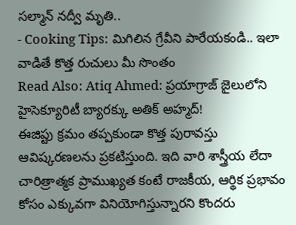సల్మాన్ నద్వీ మృతి..
- Cooking Tips: మిగిలిన గ్రేవీని పారేయకండి.. ఇలా వాడితే కొత్త రుచులు మీ సొంతం
Read Also: Atiq Ahmed: ప్రయాగ్రాజ్ జైలులోని హైసెక్యూరిటీ బ్యారక్కు అతిక్ అహ్మద్!
ఈజిప్టు క్రమం తప్పకుండా కొత్త పురావస్తు ఆవిష్కరణలను ప్రకటిస్తుంది. ఇది వారి శాస్త్రీయ లేదా చారిత్రాత్మక ప్రాముఖ్యత కంటే రాజకీయ, ఆర్థిక ప్రభావం కోసం ఎక్కువగా వినియోగిస్తున్నారని కొందరు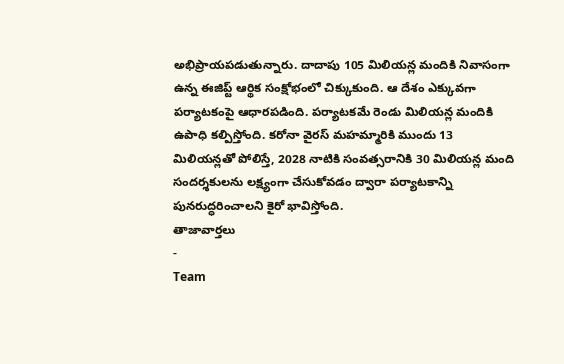అభిప్రాయపడుతున్నారు. దాదాపు 105 మిలియన్ల మందికి నివాసంగా ఉన్న ఈజిప్ట్ ఆర్థిక సంక్షోభంలో చిక్కుకుంది. ఆ దేశం ఎక్కువగా పర్యాటకంపై ఆధారపడింది. పర్యాటకమే రెండు మిలియన్ల మందికి ఉపాధి కల్పిస్తోంది. కరోనా వైరస్ మహమ్మారికి ముందు 13 మిలియన్లతో పోలిస్తే, 2028 నాటికి సంవత్సరానికి 30 మిలియన్ల మంది సందర్శకులను లక్ష్యంగా చేసుకోవడం ద్వారా పర్యాటకాన్ని పునరుద్ధరించాలని కైరో భావిస్తోంది.
తాజావార్తలు
-
Team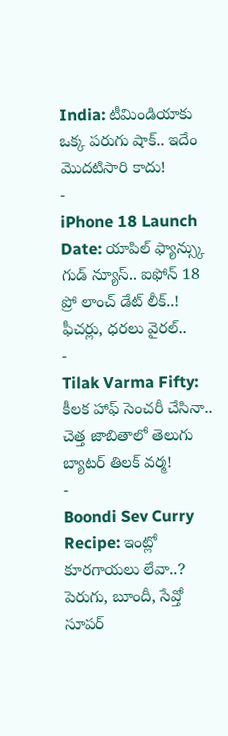India: టీమిండియాకు ఒక్క పరుగు షాక్.. ఇదేం మొదటిసారి కాదు!
-
iPhone 18 Launch Date: యాపిల్ ఫ్యాన్స్కు గుడ్ న్యూస్.. ఐఫోన్ 18 ప్రో లాంచ్ డేట్ లీక్..! ఫీచర్లు, ధరలు వైరల్..
-
Tilak Varma Fifty: కీలక హాఫ్ సెంచరీ చేసినా.. చెత్త జాబితాలో తెలుగు బ్యాటర్ తిలక్ వర్మ!
-
Boondi Sev Curry Recipe: ఇంట్లో కూరగాయలు లేవా..? పెరుగు, బూందీ, సేవ్తో సూపర్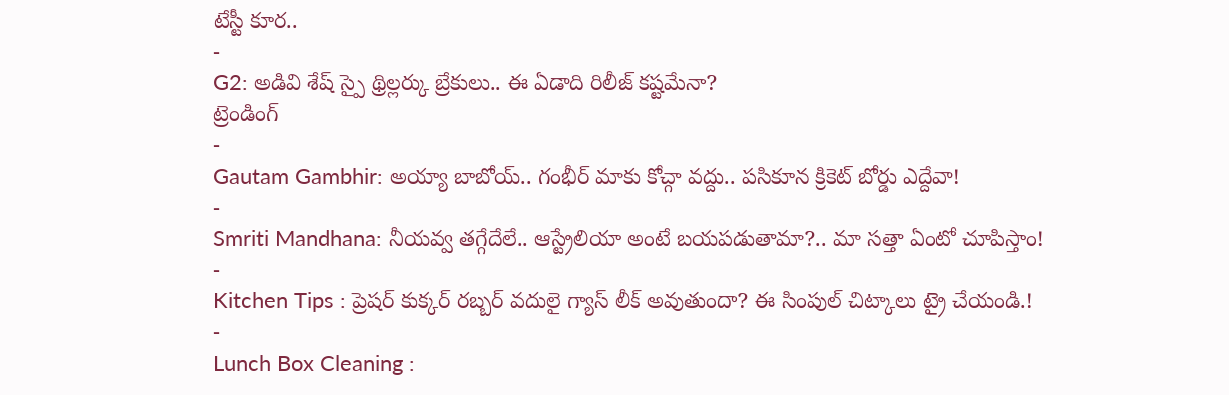టేస్టీ కూర..
-
G2: అడివి శేష్ స్పై థ్రిల్లర్కు బ్రేకులు.. ఈ ఏడాది రిలీజ్ కష్టమేనా?
ట్రెండింగ్
-
Gautam Gambhir: అయ్యా బాబోయ్.. గంభీర్ మాకు కోచ్గా వద్దు.. పసికూన క్రికెట్ బోర్డు ఎద్దేవా!
-
Smriti Mandhana: నీయవ్వ తగ్గేదేలే.. ఆస్ట్రేలియా అంటే బయపడుతామా?.. మా సత్తా ఏంటో చూపిస్తాం!
-
Kitchen Tips : ప్రెషర్ కుక్కర్ రబ్బర్ వదులై గ్యాస్ లీక్ అవుతుందా? ఈ సింపుల్ చిట్కాలు ట్రై చేయండి.!
-
Lunch Box Cleaning :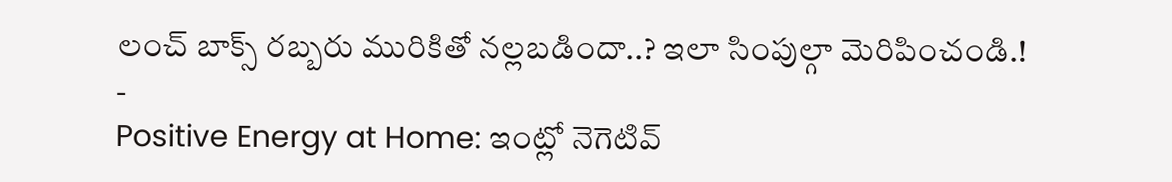లంచ్ బాక్స్ రబ్బరు మురికితో నల్లబడిందా..? ఇలా సింపుల్గా మెరిపించండి.!
-
Positive Energy at Home: ఇంట్లో నెగెటివ్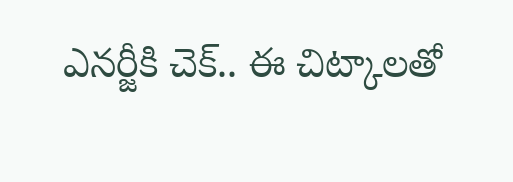ఎనర్జీకి చెక్.. ఈ చిట్కాలతో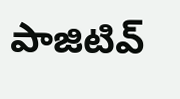పాజిటివ్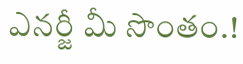ఎనర్జీ మీ సొంతం.!